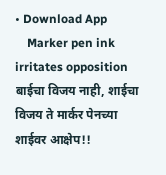• Download App
    Marker pen ink irritates opposition बाईचा विजय नाही, शाईचा विजय ते मार्कर पेनच्या शाईवर आक्षेप!!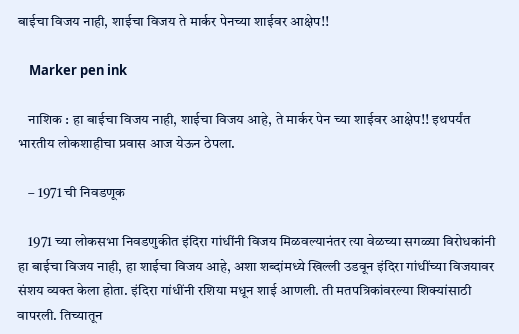बाईचा विजय नाही, शाईचा विजय ते मार्कर पेनच्या शाईवर आक्षेप!!

    Marker pen ink

    नाशिक : हा बाईचा विजय नाही, शाईचा विजय आहे, ते मार्कर पेन च्या शाईवर आक्षेप!! इथपर्यंत भारतीय लोकशाहीचा प्रवास आज येऊन ठेपला.

    – 1971 ची निवडणूक

    1971 च्या लोकसभा निवडणुकीत इंदिरा गांधींनी विजय मिळवल्यानंतर त्या वेळच्या सगळ्या विरोधकांनी हा बाईचा विजय नाही, हा शाईचा विजय आहे, अशा शब्दांमध्ये खिल्ली उडवून इंदिरा गांधींच्या विजयावर संशय व्यक्त केला होता. इंदिरा गांधींनी रशिया मधून शाई आणली. ती मतपत्रिकांवरल्या शिक्यांसाठी वापरली. तिच्यातून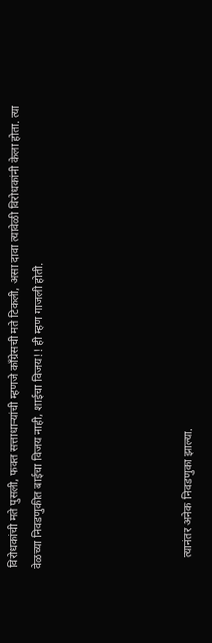विरोधकांची मते पुसली, फक्त सत्ताधाऱ्यांची म्हणजे काँग्रेसची मते टिकली, असा दावा त्यावेळी विरोधकांनी केला होता. त्या वेळच्या निवडणुकीत बाईचा विजय नाही, शाईचा विजय!! ही म्हण गाजली होती.





    त्यानंतर अनेक निवडणुका झाल्या.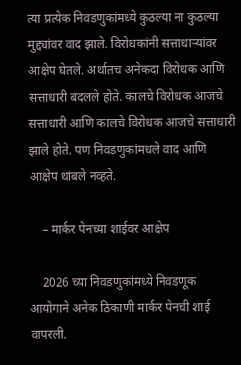त्या प्रत्येक निवडणुकांमध्ये कुठल्या ना कुठल्या मुद्द्यांवर वाद झाले. विरोधकांनी सत्ताधाऱ्यांवर आक्षेप घेतले. अर्थातच अनेकदा विरोधक आणि सत्ताधारी बदलले होते. कालचे विरोधक आजचे सत्ताधारी आणि कालचे विरोधक आजचे सत्ताधारी झाले होते. पण निवडणुकांमधले वाद आणि आक्षेप थांबले नव्हते.

    – मार्कर पेनच्या शाईवर आक्षेप

    2026 च्या निवडणुकांमध्ये निवडणूक आयोगाने अनेक ठिकाणी मार्कर पेनची शाई वापरली.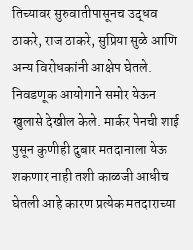तिच्यावर सुरुवातीपासूनच उद्धव ठाकरे, राज ठाकरे, सुप्रिया सुळे आणि अन्य विरोधकांनी आक्षेप घेतले. निवडणूक आयोगाने समोर येऊन खुलासे देखील केले. मार्कर पेनची शाई पुसून कुणीही दुबार मतदानाला येऊ शकणार नाही तशी काळजी आधीच घेतली आहे कारण प्रत्येक मतदाराच्या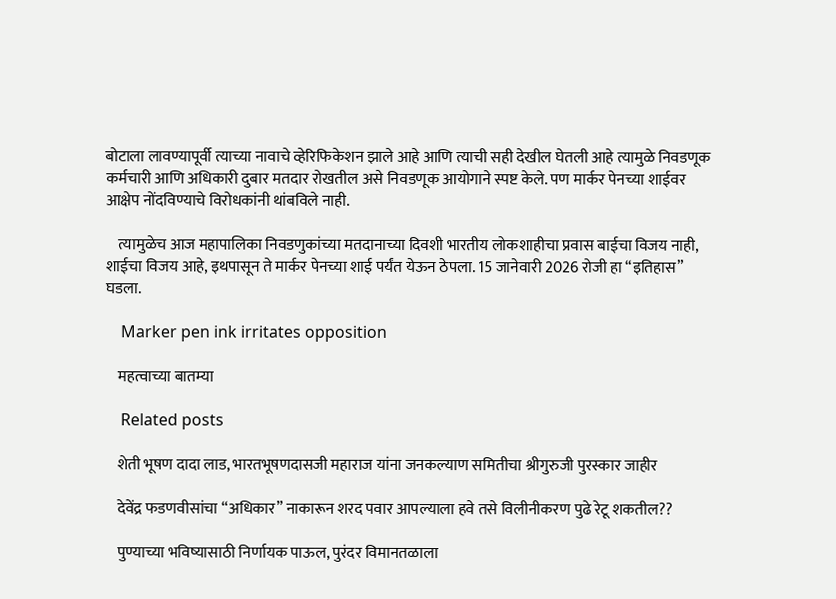बोटाला लावण्यापूर्वी त्याच्या नावाचे व्हेरिफिकेशन झाले आहे आणि त्याची सही देखील घेतली आहे त्यामुळे निवडणूक कर्मचारी आणि अधिकारी दुबार मतदार रोखतील असे निवडणूक आयोगाने स्पष्ट केले. पण मार्कर पेनच्या शाईवर आक्षेप नोंदविण्याचे विरोधकांनी थांबविले नाही.

    त्यामुळेच आज महापालिका निवडणुकांच्या मतदानाच्या दिवशी भारतीय लोकशाहीचा प्रवास बाईचा विजय नाही, शाईचा विजय आहे, इथपासून ते मार्कर पेनच्या शाई पर्यंत येऊन ठेपला. 15 जानेवारी 2026 रोजी हा “इतिहास” घडला.

    Marker pen ink irritates opposition

    महत्वाच्या बातम्या

    Related posts

    शेती भूषण दादा लाड, भारतभूषणदासजी महाराज यांना जनकल्याण समितीचा श्रीगुरुजी पुरस्कार जाहीर

    देवेंद्र फडणवीसांचा “अधिकार” नाकारून शरद पवार आपल्याला हवे तसे विलीनीकरण पुढे रेटू शकतील??

    पुण्याच्या भविष्यासाठी निर्णायक पाऊल, पुरंदर विमानतळाला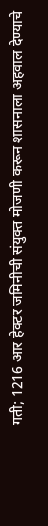गती; 1216 आर हेक्टर जमिनीची संयुक्त मोजणी करून शासनाला अहवाल देण्याचे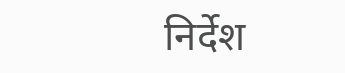निर्देश